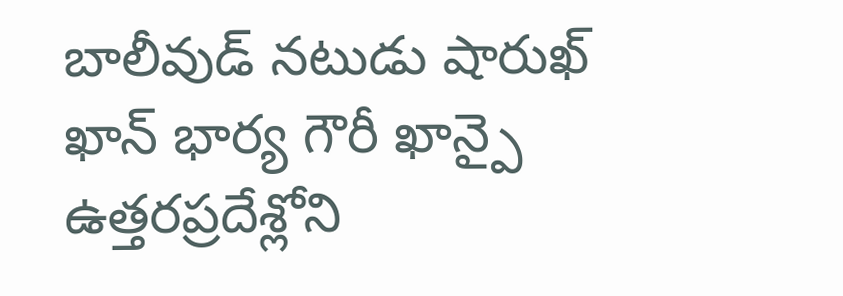బాలీవుడ్ నటుడు షారుఖ్ ఖాన్ భార్య గౌరీ ఖాన్పై ఉత్తరప్రదేశ్లోని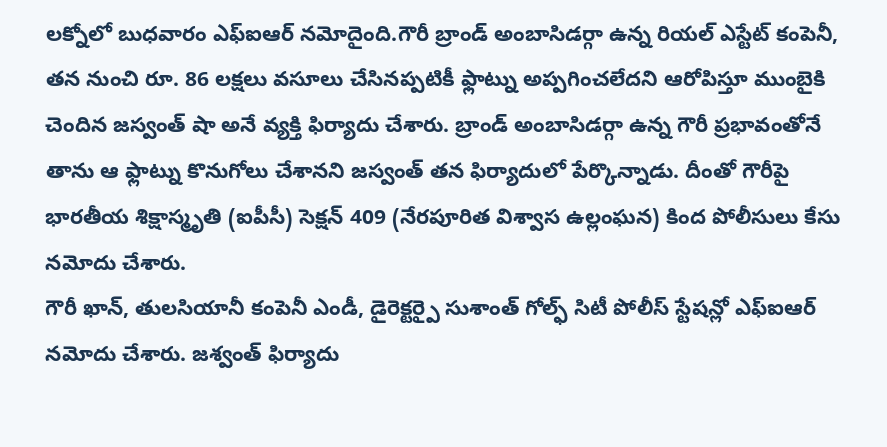లక్నోలో బుధవారం ఎఫ్ఐఆర్ నమోదైంది.గౌరీ బ్రాండ్ అంబాసిడర్గా ఉన్న రియల్ ఎస్టేట్ కంపెనీ, తన నుంచి రూ. 86 లక్షలు వసూలు చేసినప్పటికీ ఫ్లాట్ను అప్పగించలేదని ఆరోపిస్తూ ముంబైకి చెందిన జస్వంత్ షా అనే వ్యక్తి ఫిర్యాదు చేశారు. బ్రాండ్ అంబాసిడర్గా ఉన్న గౌరీ ప్రభావంతోనే తాను ఆ ఫ్లాట్ను కొనుగోలు చేశానని జస్వంత్ తన ఫిర్యాదులో పేర్కొన్నాడు. దీంతో గౌరీపై భారతీయ శిక్షాస్మృతి (ఐపీసీ) సెక్షన్ 409 (నేరపూరిత విశ్వాస ఉల్లంఘన) కింద పోలీసులు కేసు నమోదు చేశారు.
గౌరీ ఖాన్, తులసియానీ కంపెనీ ఎండీ, డైరెక్టర్పై సుశాంత్ గోల్ఫ్ సిటీ పోలీస్ స్టేషన్లో ఎఫ్ఐఆర్ నమోదు చేశారు. జశ్వంత్ ఫిర్యాదు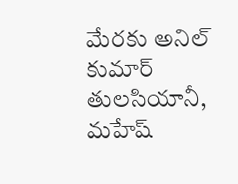మేరకు అనిల్ కుమార్ తులసియానీ, మహేష్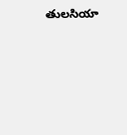తులసియా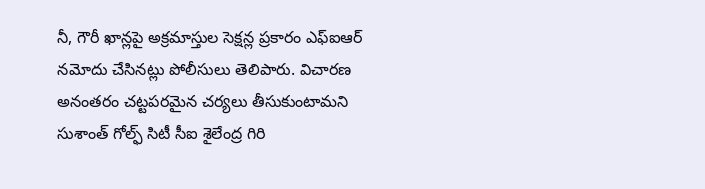నీ, గౌరీ ఖాన్లపై అక్రమాస్తుల సెక్షన్ల ప్రకారం ఎఫ్ఐఆర్ నమోదు చేసినట్లు పోలీసులు తెలిపారు. విచారణ అనంతరం చట్టపరమైన చర్యలు తీసుకుంటామని సుశాంత్ గోల్ఫ్ సిటీ సీఐ శైలేంద్ర గిరి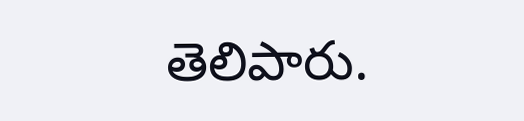తెలిపారు.